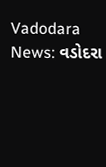Vadodara News: વડોદરા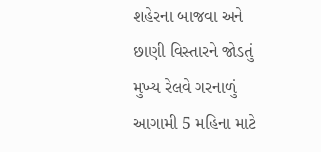શહેરના બાજવા અને છાણી વિસ્તારને જોડતું મુખ્ય રેલવે ગરનાળું આગામી 5 મહિના માટે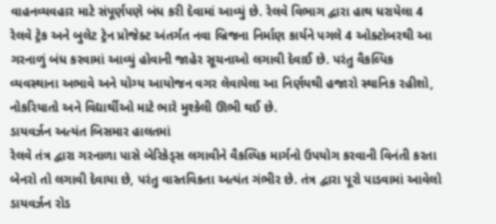વાહનવ્યવહાર માટે સંપૂર્ણપણે બંધ કરી દેવામાં આવ્યું છે. રેલવે વિભાગ દ્વારા હાથ ધરાયેલા 4 રેલવે ટ્રેક અને બુલેટ ટ્રેન પ્રોજેક્ટ અંતર્ગત નવા બ્રિજના નિર્માણ કાર્યને પગલે 4 ઓક્ટોબરથી આ ગરનાળું બંધ કરવામાં આવ્યું હોવાની જાહેર સૂચનાઓ લગાવી દેવાઈ છે. પરંતુ વૈકલ્પિક વ્યવસ્થાના અભાવે અને યોગ્ય આયોજન વગર લેવાયેલા આ નિર્ણયથી હજારો સ્થાનિક રહીશો, નોકરિયાતો અને વિદ્યાર્થીઓ માટે ભારે મુશ્કેલી ઊભી થઈ છે.
ડાયવર્ઝન અત્યંત બિસમાર હાલતમાં
રેલવે તંત્ર દ્વારા ગરનાળા પાસે બેરિકેડ્સ લગાવીને વૈકલ્પિક માર્ગનો ઉપયોગ કરવાની વિનંતી કરતા બેનરો તો લગાવી દેવાયા છે, પરંતુ વાસ્તવિકતા અત્યંત ગંભીર છે. તંત્ર દ્વારા પૂરો પાડવામાં આવેલો ડાયવર્ઝન રોડ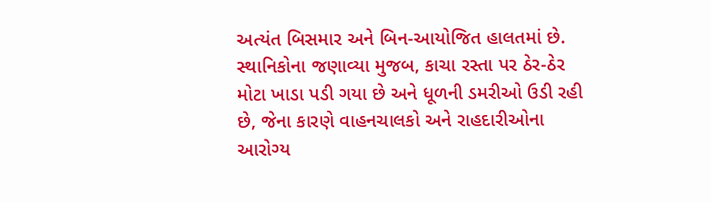અત્યંત બિસમાર અને બિન-આયોજિત હાલતમાં છે. સ્થાનિકોના જણાવ્યા મુજબ, કાચા રસ્તા પર ઠેર-ઠેર મોટા ખાડા પડી ગયા છે અને ધૂળની ડમરીઓ ઉડી રહી છે, જેના કારણે વાહનચાલકો અને રાહદારીઓના આરોગ્ય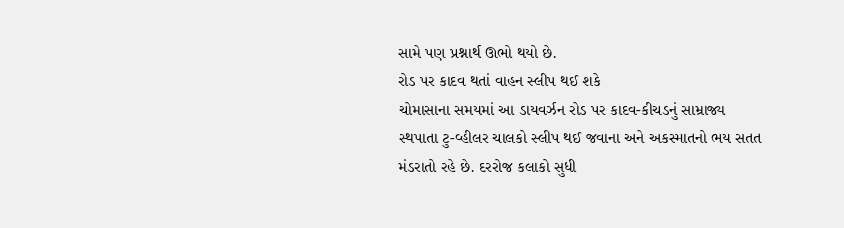સામે પણ પ્રશ્નાર્થ ઊભો થયો છે.
રોડ પર કાદવ થતાં વાહન સ્લીપ થઈ શકે
ચોમાસાના સમયમાં આ ડાયવર્ઝન રોડ પર કાદવ-કીચડનું સામ્રાજ્ય સ્થપાતા ટુ-વ્હીલર ચાલકો સ્લીપ થઈ જવાના અને અકસ્માતનો ભય સતત મંડરાતો રહે છે. દરરોજ કલાકો સુધી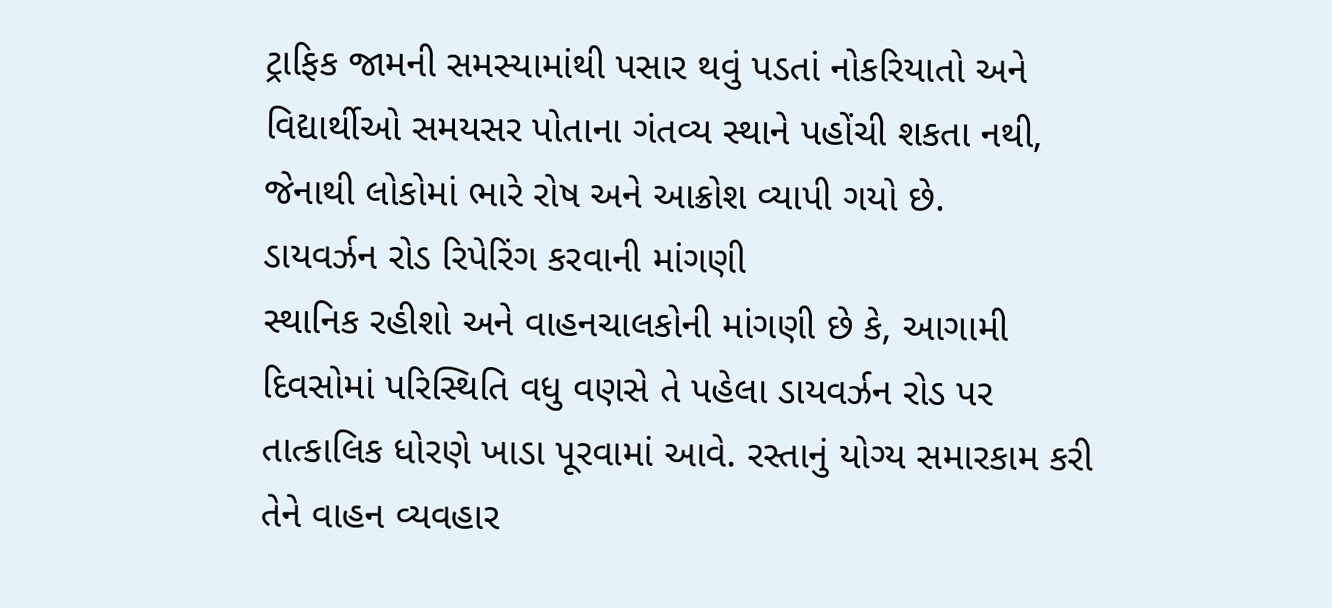ટ્રાફિક જામની સમસ્યામાંથી પસાર થવું પડતાં નોકરિયાતો અને વિદ્યાર્થીઓ સમયસર પોતાના ગંતવ્ય સ્થાને પહોંચી શકતા નથી, જેનાથી લોકોમાં ભારે રોષ અને આક્રોશ વ્યાપી ગયો છે.
ડાયવર્ઝન રોડ રિપેરિંગ કરવાની માંગણી
સ્થાનિક રહીશો અને વાહનચાલકોની માંગણી છે કે, આગામી દિવસોમાં પરિસ્થિતિ વધુ વણસે તે પહેલા ડાયવર્ઝન રોડ પર તાત્કાલિક ધોરણે ખાડા પૂરવામાં આવે. રસ્તાનું યોગ્ય સમારકામ કરી તેને વાહન વ્યવહાર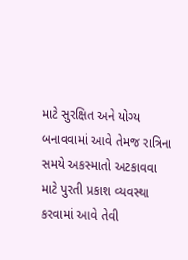માટે સુરક્ષિત અને યોગ્ય બનાવવામાં આવે તેમજ રાત્રિના સમયે અકસ્માતો અટકાવવા માટે પુરતી પ્રકાશ વ્યવસ્થા કરવામાં આવે તેવી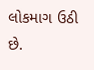લોકમાગ ઉઠી છે.